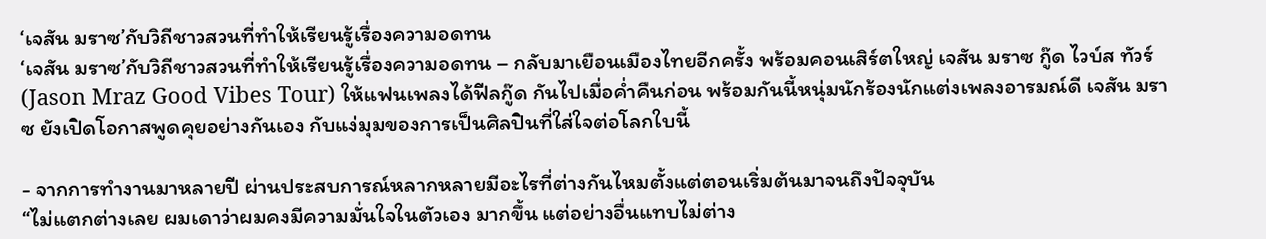‘เจสัน มราซ’กับวิถีชาวสวนที่ทำให้เรียนรู้เรื่องความอดทน
‘เจสัน มราซ’กับวิถีชาวสวนที่ทำให้เรียนรู้เรื่องความอดทน – กลับมาเยือนเมืองไทยอีกครั้ง พร้อมคอนเสิร์ตใหญ่ เจสัน มราซ กู๊ด ไวบ์ส ทัวร์ (Jason Mraz Good Vibes Tour) ให้แฟนเพลงได้ฟีลกู๊ด กันไปเมื่อค่ำคืนก่อน พร้อมกันนี้หนุ่มนักร้องนักแต่งเพลงอารมณ์ดี เจสัน มราซ ยังเปิดโอกาสพูดคุยอย่างกันเอง กับแง่มุมของการเป็นศิลปินที่ใส่ใจต่อโลกใบนี้

- จากการทำงานมาหลายปี ผ่านประสบการณ์หลากหลายมีอะไรที่ต่างกันไหมตั้งแต่ตอนเริ่มต้นมาจนถึงปัจจุบัน
“ไม่แตกต่างเลย ผมเดาว่าผมคงมีความมั่นใจในตัวเอง มากขึ้น แต่อย่างอื่นแทบไม่ต่าง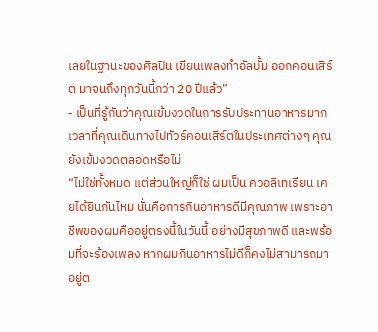เลยในฐานะของศิลปิน เขียนเพลงทำอัลบั้ม ออกคอนเสิร์ต มาจนถึงทุกวันนี้กว่า 20 ปีแล้ว”
- เป็นที่รู้กันว่าคุณเข้มงวดในการรับประทานอาหารมาก เวลาที่คุณเดินทางไปทัวร์คอนเสิร์ตในประเทศต่างๆ คุณยังเข้มงวดตลอดหรือไม่
“ไม่ใช่ทั้งหมด แต่ส่วนใหญ่ก็ใช่ ผมเป็น ควอลิเทเรียน เคยได้ยินกันไหม นั่นคือการกินอาหารดีมีคุณภาพ เพราะอาชีพของผมคืออยู่ตรงนี้ในวันนี้ อย่างมีสุขภาพดี และพร้อมที่จะร้องเพลง หากผมกินอาหารไม่ดีก็คงไม่สามารถมาอยู่ต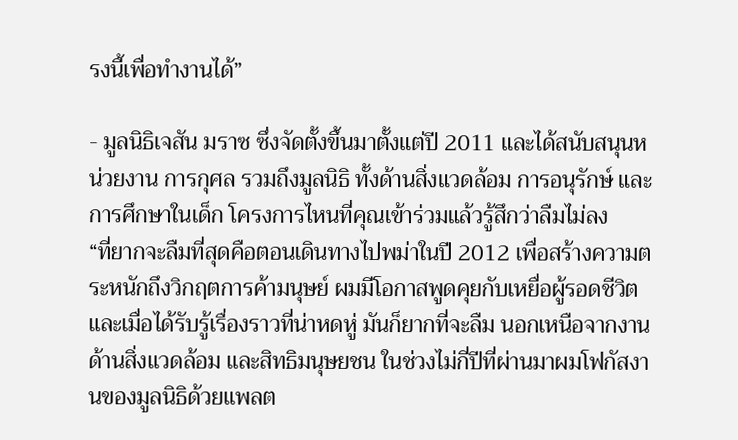รงนี้เพื่อทำงานได้”

- มูลนิธิเจสัน มราซ ซึ่งจัดตั้งขึ้นมาตั้งแต่ปี 2011 และได้สนับสนุนหน่วยงาน การกุศล รวมถึงมูลนิธิ ทั้งด้านสิ่งแวดล้อม การอนุรักษ์ และการศึกษาในเด็ก โครงการไหนที่คุณเข้าร่วมแล้วรู้สึกว่าลืมไม่ลง
“ที่ยากจะลืมที่สุดคือตอนเดินทางไปพม่าในปี 2012 เพื่อสร้างความตระหนักถึงวิกฤตการค้ามนุษย์ ผมมีโอกาสพูดคุยกับเหยื่อผู้รอดชีวิต และเมื่อได้รับรู้เรื่องราวที่น่าหดหู่ มันก็ยากที่จะลืม นอกเหนือจากงานด้านสิ่งแวดล้อม และสิทธิมนุษยชน ในช่วงไม่กี่ปีที่ผ่านมาผมโฟกัสงานของมูลนิธิด้วยแพลต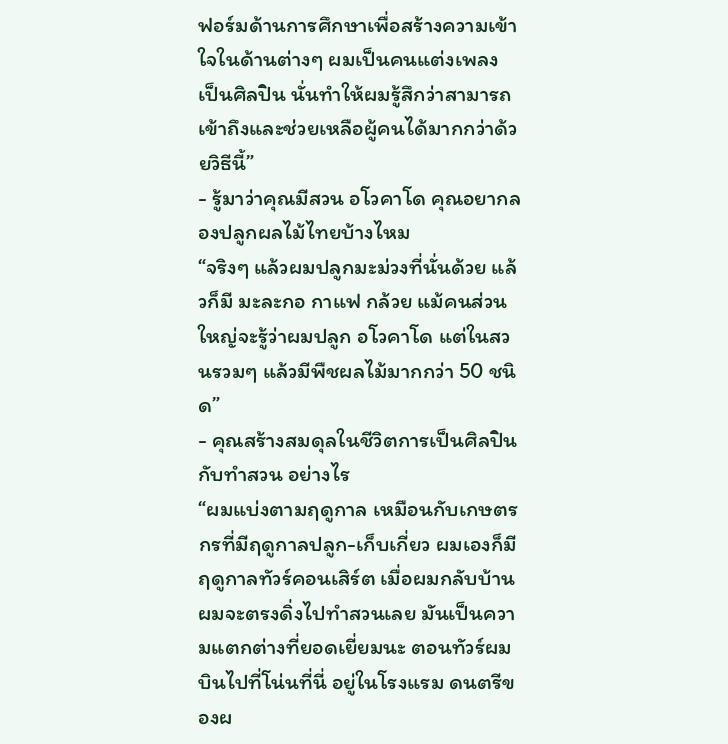ฟอร์มด้านการศึกษาเพื่อสร้างความเข้าใจในด้านต่างๆ ผมเป็นคนแต่งเพลง เป็นศิลปิน นั่นทำให้ผมรู้สึกว่าสามารถเข้าถึงและช่วยเหลือผู้คนได้มากกว่าด้วยวิธีนี้”
- รู้มาว่าคุณมีสวน อโวคาโด คุณอยากลองปลูกผลไม้ไทยบ้างไหม
“จริงๆ แล้วผมปลูกมะม่วงที่นั่นด้วย แล้วก็มี มะละกอ กาแฟ กล้วย แม้คนส่วนใหญ่จะรู้ว่าผมปลูก อโวคาโด แต่ในสวนรวมๆ แล้วมีพืชผลไม้มากกว่า 50 ชนิด”
- คุณสร้างสมดุลในชีวิตการเป็นศิลปิน กับทำสวน อย่างไร
“ผมแบ่งตามฤดูกาล เหมือนกับเกษตรกรที่มีฤดูกาลปลูก-เก็บเกี่ยว ผมเองก็มีฤดูกาลทัวร์คอนเสิร์ต เมื่อผมกลับบ้านผมจะตรงดิ่งไปทำสวนเลย มันเป็นความแตกต่างที่ยอดเยี่ยมนะ ตอนทัวร์ผมบินไปที่โน่นที่นี่ อยู่ในโรงแรม ดนตรีของผ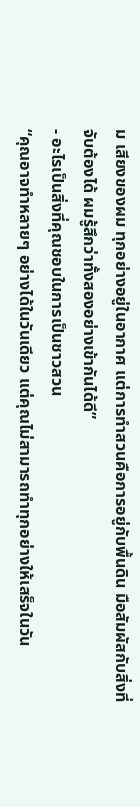ม เสียงของผม ทุกอย่างอยู่ในอากาศ แต่การทำสวนคือการอยู่กับพื้นดิน มือสัมผัสกับสิ่งที่จับต้องได้ ผมรู้สึกว่าทั้งสองอย่างเข้ากันได้ดี”
- อะไรเป็นสิ่งที่คุณชอบในการเป็นชาวสวน
“คุณอาจทำหลายๆ อย่างได้ในวันเดียว แต่คุณไม่สามารถทำทุกอย่างให้เสร็จในวัน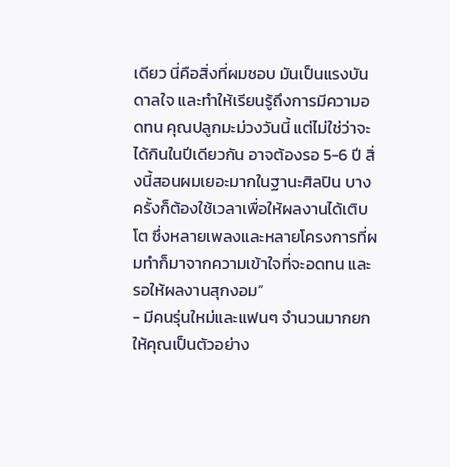เดียว นี่คือสิ่งที่ผมชอบ มันเป็นแรงบันดาลใจ และทำให้เรียนรู้ถึงการมีความอดทน คุณปลูกมะม่วงวันนี้ แต่ไม่ใช่ว่าจะได้กินในปีเดียวกัน อาจต้องรอ 5-6 ปี สิ่งนี้สอนผมเยอะมากในฐานะศิลปิน บางครั้งก็ต้องใช้เวลาเพื่อให้ผลงานได้เติบโต ซึ่งหลายเพลงและหลายโครงการที่ผมทำก็มาจากความเข้าใจที่จะอดทน และรอให้ผลงานสุกงอม”
- มีคนรุ่นใหม่และแฟนๆ จำนวนมากยกให้คุณเป็นตัวอย่าง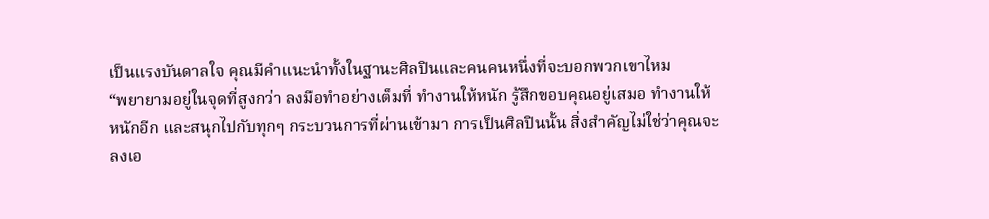เป็นแรงบันดาลใจ คุณมีคำแนะนำทั้งในฐานะศิลปินและคนคนหนึ่งที่จะบอกพวกเขาไหม
“พยายามอยู่ในจุดที่สูงกว่า ลงมือทำอย่างเต็มที่ ทำงานให้หนัก รู้สึกขอบคุณอยู่เสมอ ทำงานให้หนักอีก และสนุกไปกับทุกๆ กระบวนการที่ผ่านเข้ามา การเป็นศิลปินนั้น สิ่งสำคัญไม่ใช่ว่าคุณจะลงเอ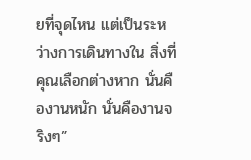ยที่จุดไหน แต่เป็นระหว่างการเดินทางใน สิ่งที่คุณเลือกต่างหาก นั่นคืองานหนัก นั่นคืองานจริงๆ”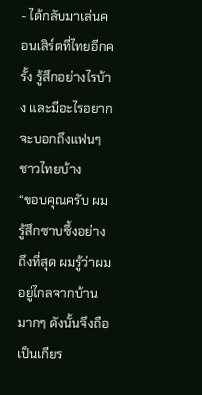- ได้กลับมาเล่นคอนเสิร์ตที่ไทยอีกครั้ง รู้สึกอย่างไรบ้าง และมีอะไรอยากจะบอกถึงแฟนๆ ชาวไทยบ้าง
“ขอบคุณครับ ผมรู้สึกซาบซึ้งอย่างถึงที่สุด ผมรู้ว่าผมอยู่ไกลจากบ้านมากๆ ดังนั้นจึงถือเป็นเกียร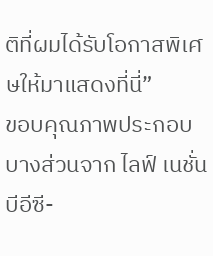ติที่ผมได้รับโอกาสพิเศษให้มาแสดงที่นี่”
ขอบคุณภาพประกอบบางส่วนจาก ไลฟ์ เนชั่น บีอีซี-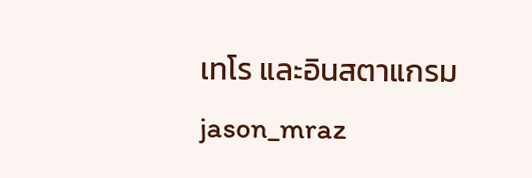เทโร และอินสตาแกรม jason_mraz